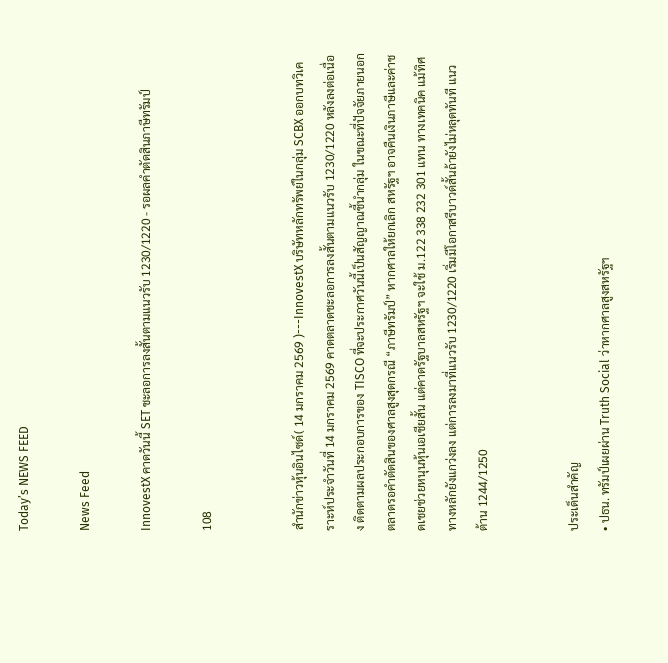Today’s NEWS FEED

News Feed

InnovestX คาดวันนี้ SET ชะลอการลงสั้นตามแนวรับ 1230/1220 - รอผลคำตัดสินภาษีทรัมป์

108


สำนักข่าวหุ้นอินไซด์( 14 มกราคม 2569 )---InnovestX บริษัทหลักทรัพย์ในกลุ่ม SCBX ออกบทวิเคราะห์ประจำวันที่ 14 มกราคม 2569 คาดตลาดชะลอการลงสั้นตามแนวรับ 1230/1220 หลังลงต่อเนื่อง ติดตามผลประกอบการของ TISCO ที่จะประกาศวันนี้เป็นสัญญาณชี้นำกลุ่ม ในขณะที่ปัจจัยภายนอก ตลาดรอคำตัดสินของศาลสูงสุดกรณี “ภาษีทรัมป์” หากศาลให้ยกเลิก สหรัฐฯ อาจคืนเงินภาษีและค่าชดเชยช่วยหนุนหุ้นเอเชียสั้น แต่คาดรัฐบาลสหรัฐฯ จะใช้ ม.122 338 232 301 แทน ทางเทคนิค แม้ทิศทางหลักยังแกว่งลง แต่การลงมาที่แนวรับ 1230/1220 เริ่มมีโอกาสรีบาวด์สั้นถ้ายังไม่หลุดทันที แนวต้าน 1244/1250


ประเด็นสำคัญ
• ปธน. ทรัมป์เผยผ่าน Truth Social ว่าหากศาลสูงสหรัฐฯ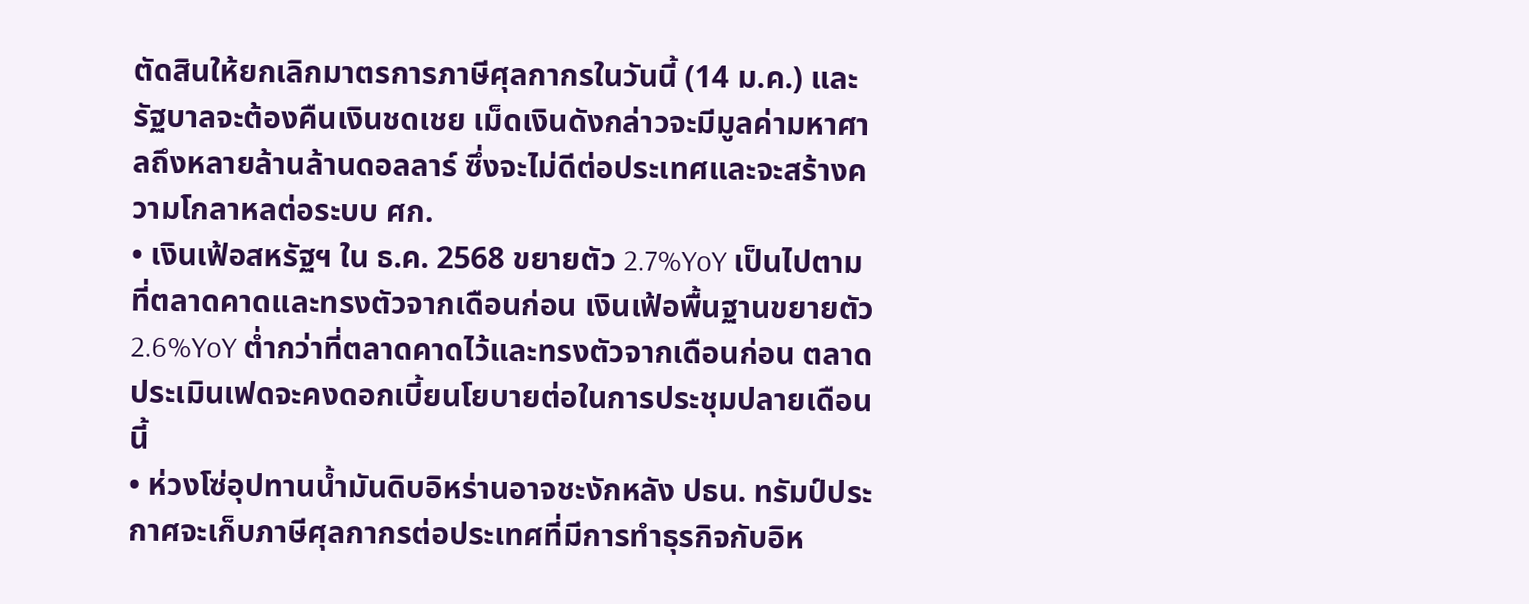ตัดสินให้ยกเลิกมาตรการภาษีศุลกากรในวันนี้ (14 ม.ค.) และรัฐบาลจะต้องคืนเงินชดเชย เม็ดเงินดังกล่าวจะมีมูลค่ามหาศาลถึงหลายล้านล้านดอลลาร์ ซึ่งจะไม่ดีต่อประเทศและจะสร้างความโกลาหลต่อระบบ ศก.
• เงินเฟ้อสหรัฐฯ ใน ธ.ค. 2568 ขยายตัว 2.7%YoY เป็นไปตามที่ตลาดคาดและทรงตัวจากเดือนก่อน เงินเฟ้อพื้นฐานขยายตัว 2.6%YoY ต่ำกว่าที่ตลาดคาดไว้และทรงตัวจากเดือนก่อน ตลาดประเมินเฟดจะคงดอกเบี้ยนโยบายต่อในการประชุมปลายเดือนนี้
• ห่วงโซ่อุปทานน้ำมันดิบอิหร่านอาจชะงักหลัง ปธน. ทรัมป์ประกาศจะเก็บภาษีศุลกากรต่อประเทศที่มีการทำธุรกิจกับอิห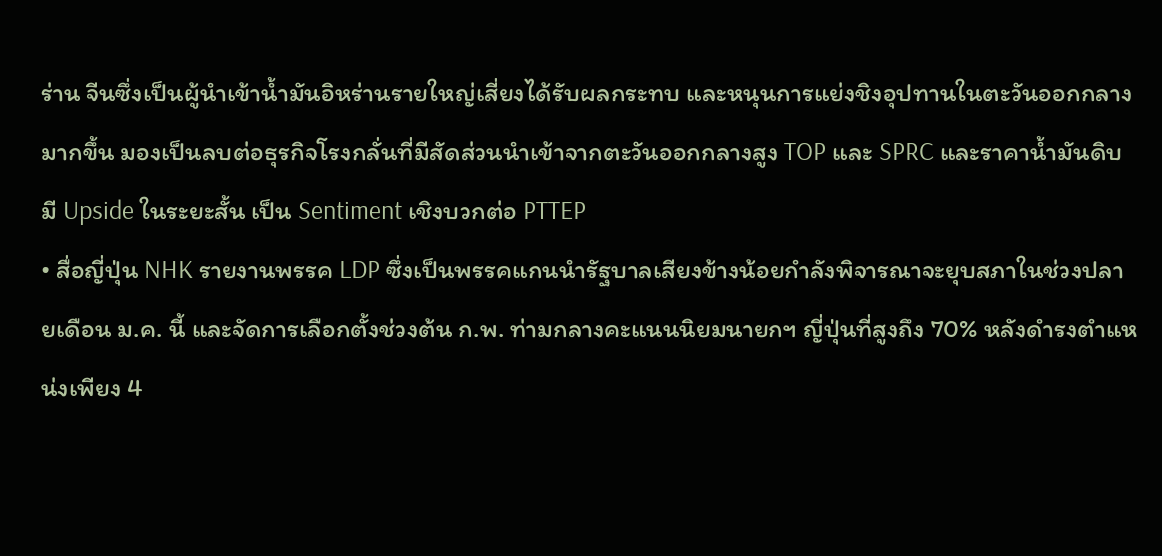ร่าน จีนซึ่งเป็นผู้นำเข้าน้ำมันอิหร่านรายใหญ่เสี่ยงได้รับผลกระทบ และหนุนการแย่งชิงอุปทานในตะวันออกกลางมากขึ้น มองเป็นลบต่อธุรกิจโรงกลั่นที่มีสัดส่วนนำเข้าจากตะวันออกกลางสูง TOP และ SPRC และราคาน้ำมันดิบมี Upside ในระยะสั้น เป็น Sentiment เชิงบวกต่อ PTTEP
• สื่อญี่ปุ่น NHK รายงานพรรค LDP ซึ่งเป็นพรรคแกนนำรัฐบาลเสียงข้างน้อยกำลังพิจารณาจะยุบสภาในช่วงปลายเดือน ม.ค. นี้ และจัดการเลือกตั้งช่วงต้น ก.พ. ท่ามกลางคะแนนนิยมนายกฯ ญี่ปุ่นที่สูงถึง 70% หลังดำรงตำแหน่งเพียง 4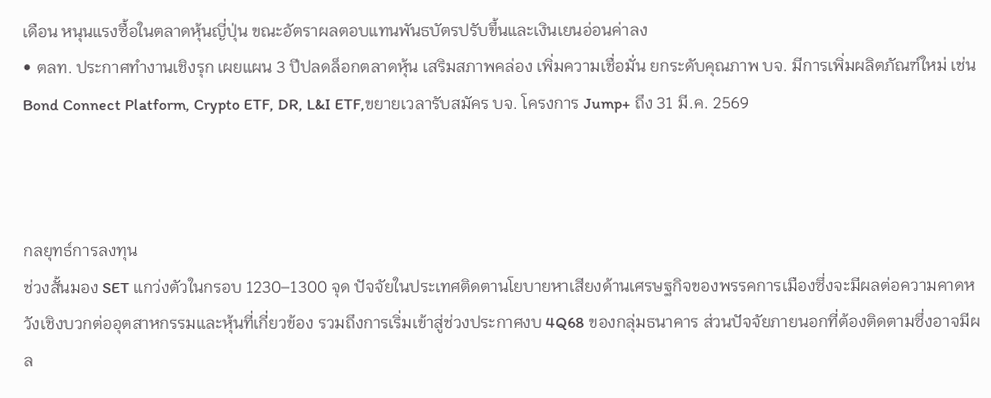เดือน หนุนแรงซื้อในตลาดหุ้นญี่ปุ่น ขณะอัตราผลตอบแทนพันธบัตรปรับขึ้นและเงินเยนอ่อนค่าลง
• ตลท. ประกาศทำงานเชิงรุก เผยแผน 3 ปีปลดล็อกตลาดหุ้น เสริมสภาพคล่อง เพิ่มความเชื่อมั่น ยกระดับคุณภาพ บจ. มีการเพิ่มผลิตภัณฑ์ใหม่ เช่น Bond Connect Platform, Crypto ETF, DR, L&I ETF,ขยายเวลารับสมัคร บจ. โครงการ Jump+ ถึง 31 มี.ค. 2569



กลยุทธ์การลงทุน
ช่วงสั้นมอง SET แกว่งตัวในกรอบ 1230–1300 จุด ปัจจัยในประเทศติดตานโยบายหาเสียงด้านเศรษฐกิจของพรรคการเมืองซึ่งจะมีผลต่อความคาดหวังเชิงบวกต่ออุตสาหกรรมและหุ้นที่เกี่ยวข้อง รวมถึงการเริ่มเข้าสู่ช่วงประกาศงบ 4Q68 ของกลุ่มธนาคาร ส่วนปัจจัยภายนอกที่ต้องติดตามซึ่งอาจมีผล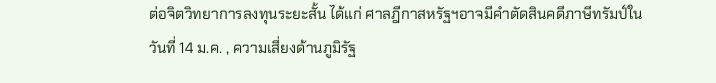ต่อจิตวิทยาการลงทุนระยะสั้น ได้แก่ ศาลฎีกาสหรัฐฯอาจมีคำตัดสินคดีภาษีทรัมป์ในวันที่ 14 ม.ค. , ความเสี่ยงด้านภูมิรัฐ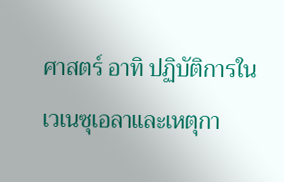ศาสตร์ อาทิ ปฏิบัติการในเวเนซุเอลาและเหตุกา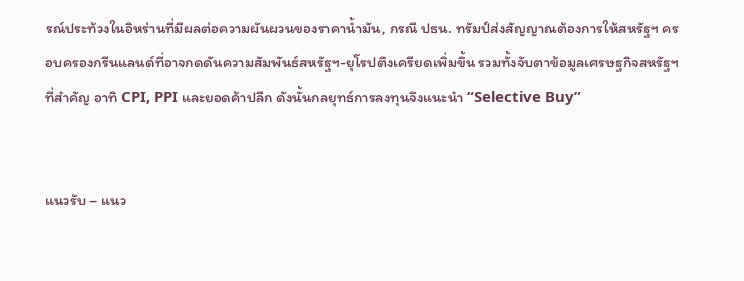รณ์ประท้วงในอิหร่านที่มีผลต่อความผันผวนของราคาน้ำมัน, กรณี ปธน. ทรัมป์ส่งสัญญาณต้องการให้สหรัฐฯ ครอบครองกรีนแลนด์ที่อาจกดดันความสัมพันธ์สหรัฐฯ-ยุโรปตึงเครียดเพิ่มขึ้น รวมทั้งจับตาข้อมูลเศรษฐกิจสหรัฐฯ ที่สำคัญ อาทิ CPI, PPI และยอดค้าปลีก ดังนั้นกลยุทธ์การลงทุนจึงแนะนำ “Selective Buy”


แนวรับ – แนว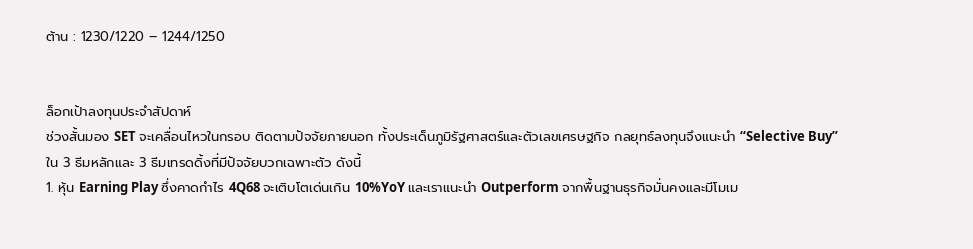ต้าน : 1230/1220 – 1244/1250


ล็อกเป้าลงทุนประจำสัปดาห์
ช่วงสั้นมอง SET จะเคลื่อนไหวในกรอบ ติดตามปัจจัยภายนอก ทั้งประเด็นภูมิรัฐศาสตร์และตัวเลขเศรษฐกิจ กลยุทธ์ลงทุนจึงแนะนำ “Selective Buy” ใน 3 ธีมหลักและ 3 ธีมเทรดดิ้งที่มีปัจจัยบวกเฉพาะตัว ดังนี้
1. หุ้น Earning Play ซึ่งคาดกำไร 4Q68 จะเติบโตเด่นเกิน 10%YoY และเราแนะนำ Outperform จากพื้นฐานธุรกิจมั่นคงและมีโมเม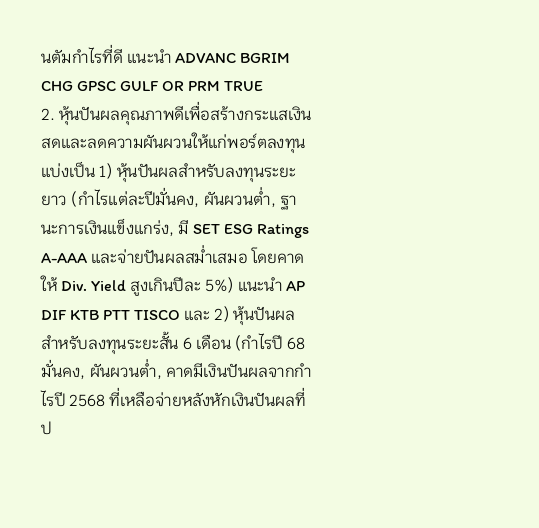นตัมกำไรที่ดี แนะนำ ADVANC BGRIM CHG GPSC GULF OR PRM TRUE
2. หุ้นปันผลคุณภาพดีเพื่อสร้างกระแสเงินสดและลดความผันผวนให้แก่พอร์ตลงทุน แบ่งเป็น 1) หุ้นปันผลสำหรับลงทุนระยะยาว (กำไรแต่ละปีมั่นคง, ผันผวนต่ำ, ฐานะการเงินแข็งแกร่ง, มี SET ESG Ratings A-AAA และจ่ายปันผลสม่ำเสมอ โดยคาดให้ Div. Yield สูงเกินปีละ 5%) แนะนำ AP DIF KTB PTT TISCO และ 2) หุ้นปันผลสำหรับลงทุนระยะสั้น 6 เดือน (กำไรปี 68 มั่นคง, ผันผวนต่ำ, คาดมีเงินปันผลจากกำไรปี 2568 ที่เหลือจ่ายหลังหักเงินปันผลที่ป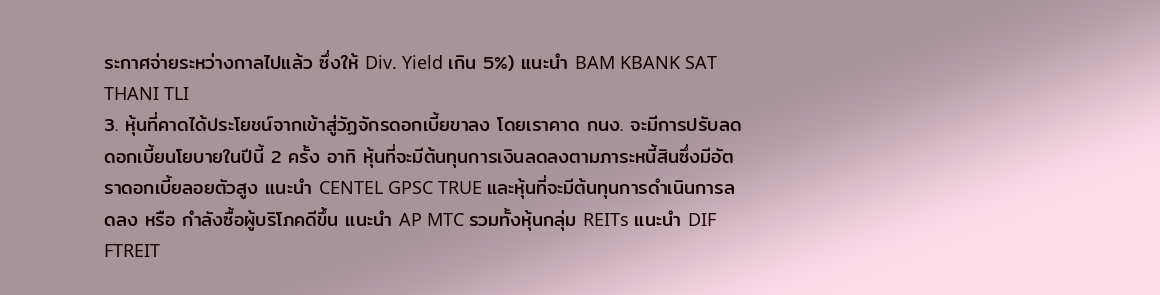ระกาศจ่ายระหว่างกาลไปแล้ว ซึ่งให้ Div. Yield เกิน 5%) แนะนำ BAM KBANK SAT THANI TLI
3. หุ้นที่คาดได้ประโยชน์จากเข้าสู่วัฏจักรดอกเบี้ยขาลง โดยเราคาด กนง. จะมีการปรับลดดอกเบี้ยนโยบายในปีนี้ 2 ครั้ง อาทิ หุ้นที่จะมีต้นทุนการเงินลดลงตามภาระหนี้สินซึ่งมีอัตราดอกเบี้ยลอยตัวสูง แนะนำ CENTEL GPSC TRUE และหุ้นที่จะมีต้นทุนการดำเนินการลดลง หรือ กำลังซื้อผู้บริโภคดีขึ้น แนะนำ AP MTC รวมทั้งหุ้นกลุ่ม REITs แนะนำ DIF FTREIT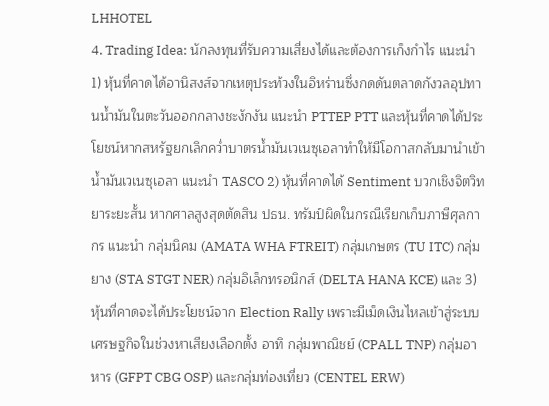LHHOTEL
4. Trading Idea: นักลงทุนที่รับความเสี่ยงได้และต้องการเก็งกำไร แนะนำ 1) หุ้นที่คาดได้อานิสงส์จากเหตุประท้วงในอิหร่านซึ่งกดดันตลาดกังวลอุปทานน้ำมันในตะวันออกกลางชะงักงัน แนะนำ PTTEP PTT และหุ้นที่คาดได้ประโยชน์หากสหรัฐยกเลิกคว่ำบาตรน้ำมันเวเนซุเอลาทำให้มีโอกาสกลับมานำเข้าน้ำมันเวเนซุเอลา แนะนำ TASCO 2) หุ้นที่คาดได้ Sentiment บวกเชิงจิตวิทยาระยะสั้น หากศาลสูงสุดตัดสิน ปธน. ทรัมป์ผิดในกรณีเรียกเก็บภาษีศุลกากร แนะนำ กลุ่มนิคม (AMATA WHA FTREIT) กลุ่มเกษตร (TU ITC) กลุ่มยาง (STA STGT NER) กลุ่มอิเล็กทรอนิกส์ (DELTA HANA KCE) และ 3) หุ้นที่คาดจะได้ประโยชน์จาก Election Rally เพราะมีเม็ดเงินไหลเข้าสู่ระบบเศรษฐกิจในช่วงหาเสียงเลือกตั้ง อาทิ กลุ่มพาณิชย์ (CPALL TNP) กลุ่มอาหาร (GFPT CBG OSP) และกลุ่มท่องเที่ยว (CENTEL ERW)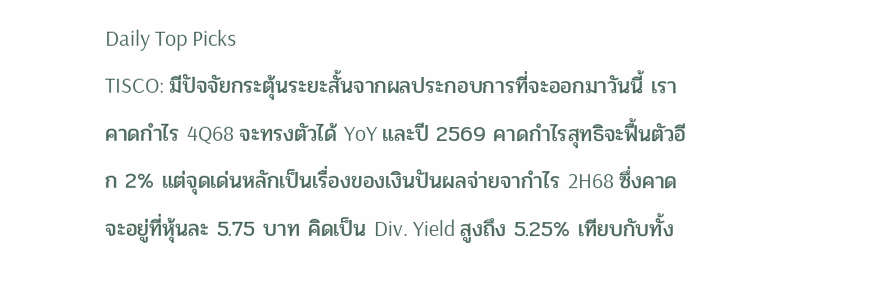Daily Top Picks
TISCO: มีปัจจัยกระตุ้นระยะสั้นจากผลประกอบการที่จะออกมาวันนี้ เราคาดกำไร 4Q68 จะทรงตัวได้ YoY และปี 2569 คาดกำไรสุทธิจะฟื้นตัวอีก 2% แต่จุดเด่นหลักเป็นเรื่องของเงินปันผลจ่ายจากำไร 2H68 ซึ่งคาดจะอยู่ที่หุ้นละ 5.75 บาท คิดเป็น Div. Yield สูงถึง 5.25% เทียบกับทั้ง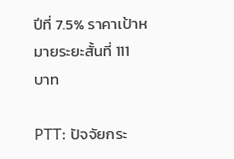ปีที่ 7.5% ราคาเป้าหมายระยะสั้นที่ 111 บาท

PTT: ปัจจัยกระ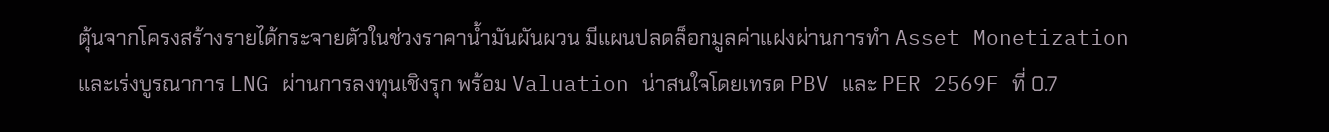ตุ้นจากโครงสร้างรายได้กระจายตัวในช่วงราคาน้ำมันผันผวน มีแผนปลดล็อกมูลค่าแฝงผ่านการทำ Asset Monetization และเร่งบูรณาการ LNG ผ่านการลงทุนเชิงรุก พร้อม Valuation น่าสนใจโดยเทรด PBV และ PER 2569F ที่ 0.7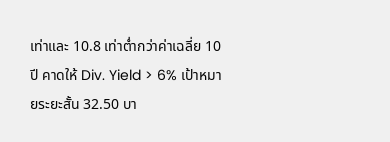เท่าและ 10.8 เท่าต่ำกว่าค่าเฉลี่ย 10 ปี คาดให้ Div. Yield > 6% เป้าหมายระยะสั้น 32.50 บา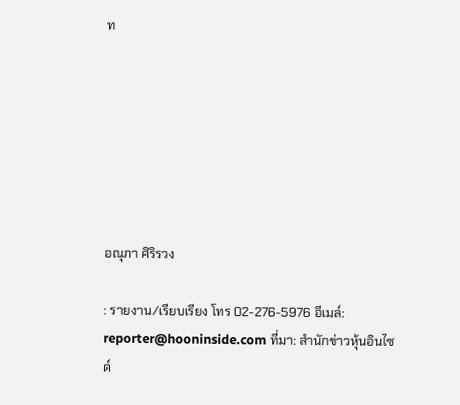ท







อณุภา ศิริรวง

: รายงาน/เรียบเรียง โทร 02-276-5976 อีเมล์: reporter@hooninside.com ที่มา: สำนักข่าวหุ้นอินไซด์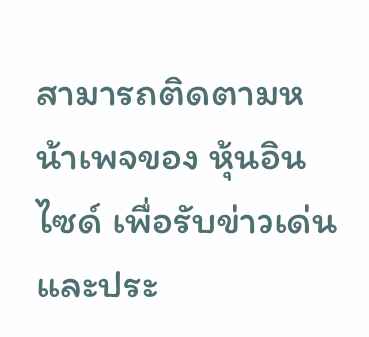สามารถติดตามหน้าเพจของ หุ้นอินไซด์ เพื่อรับข่าวเด่นและประ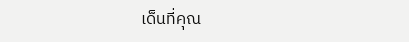เด็นที่คุณ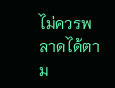ไม่ควรพลาดได้ตาม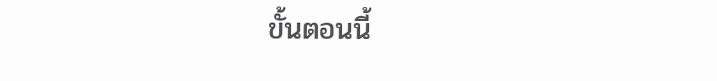ขั้นตอนนี้